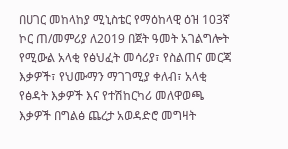በሀገር መከላከያ ሚኒስቴር የማዕከላዊ ዕዝ 103ኛ ኮር ጠ/መምሪያ ለ2019 በጀት ዓመት አገልግሎት የሚውል አላቂ የፅህፈት መሳሪያ፣ የስልጠና መርጃ እቃዎች፣ የህሙማን ማገገሚያ ቀለብ፣ አላቂ የፅዳት እቃዎች እና የተሽከርካሪ መለዋወጫ እቃዎች በግልፅ ጨረታ አወዳድሮ መግዛት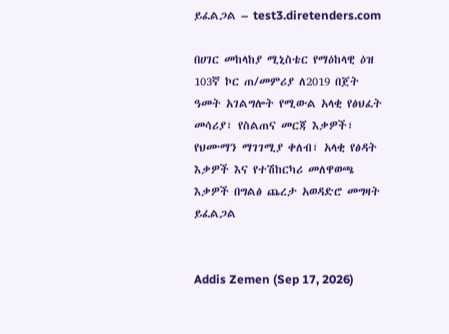ይፈልጋል – test3.diretenders.com

በሀገር መከላከያ ሚኒስቴር የማዕከላዊ ዕዝ 103ኛ ኮር ጠ/መምሪያ ለ2019 በጀት ዓመት አገልግሎት የሚውል አላቂ የፅህፈት መሳሪያ፣ የስልጠና መርጃ እቃዎች፣ የህሙማን ማገገሚያ ቀለብ፣ አላቂ የፅዳት እቃዎች እና የተሽከርካሪ መለዋወጫ እቃዎች በግልፅ ጨረታ አወዳድሮ መግዛት ይፈልጋል


Addis Zemen (Sep 17, 2026)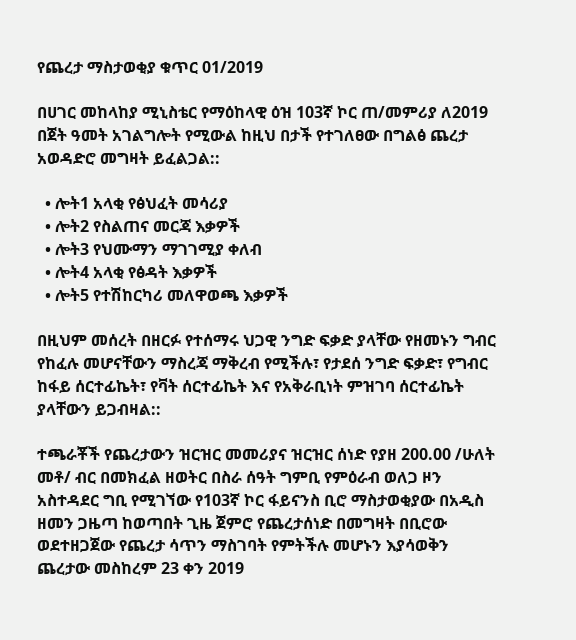የጨረታ ማስታወቂያ ቁጥር 01/2019

በሀገር መከላከያ ሚኒስቴር የማዕከላዊ ዕዝ 103ኛ ኮር ጠ/መምሪያ ለ2019 በጀት ዓመት አገልግሎት የሚውል ከዚህ በታች የተገለፀው በግልፅ ጨረታ አወዳድሮ መግዛት ይፈልጋል::

  • ሎት1 አላቂ የፅህፈት መሳሪያ
  • ሎት2 የስልጠና መርጃ እቃዎች
  • ሎት3 የህሙማን ማገገሚያ ቀለብ
  • ሎት4 አላቂ የፅዳት እቃዎች
  • ሎት5 የተሽከርካሪ መለዋወጫ እቃዎች

በዚህም መሰረት በዘርፉ የተሰማሩ ህጋዊ ንግድ ፍቃድ ያላቸው የዘመኑን ግብር የከፈሉ መሆናቸውን ማስረጃ ማቅረብ የሚችሉ፣ የታደሰ ንግድ ፍቃድ፣ የግብር ከፋይ ሰርተፊኬት፣ የቫት ሰርተፊኬት እና የአቅራቢነት ምዝገባ ሰርተፊኬት ያላቸውን ይጋብዛል::

ተጫራቾች የጨረታውን ዝርዝር መመሪያና ዝርዝር ሰነድ የያዘ 200.00 /ሁለት መቶ/ ብር በመክፈል ዘወትር በስራ ሰዓት ግምቢ የምዕራብ ወለጋ ዞን አስተዳደር ግቢ የሚገኘው የ103ኛ ኮር ፋይናንስ ቢሮ ማስታወቂያው በአዲስ ዘመን ጋዜጣ ከወጣበት ጊዜ ጀምሮ የጨረታሰነድ በመግዛት በቢሮው ወደተዘጋጀው የጨረታ ሳጥን ማስገባት የምትችሉ መሆኑን እያሳወቅን ጨረታው መስከረም 23 ቀን 2019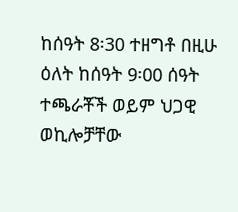ከሰዓት 8፡30 ተዘግቶ በዚሁ ዕለት ከሰዓት 9፡00 ሰዓት ተጫራቾች ወይም ህጋዊ ወኪሎቻቸው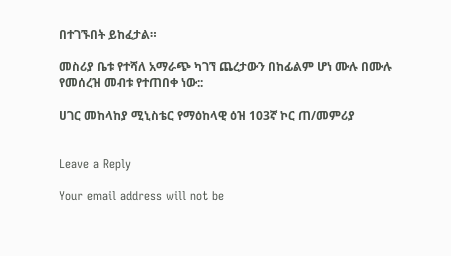በተገኙበት ይከፈታል።

መስሪያ ቤቱ የተሻለ አማራጭ ካገኘ ጨረታውን በከፊልም ሆነ ሙሉ በሙሉ የመሰረዝ መብቱ የተጠበቀ ነው::

ሀገር መከላከያ ሚኒስቴር የማዕከላዊ ዕዝ 103ኛ ኮር ጠ/መምሪያ


Leave a Reply

Your email address will not be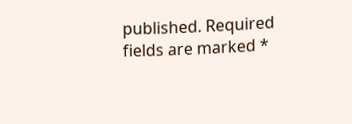published. Required fields are marked *